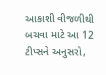આકાશી વીજળીથી બચવા માટે આ 12 ટીપ્સને અનુસરો,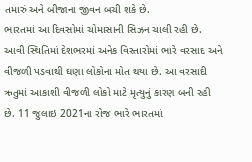તમારું અને બીજાના જીવન બચી શકે છે.
ભારતમાં આ દિવસોમાં ચોમાસાની સિઝન ચાલી રહી છે. આવી સ્થિતિમાં દેશભરમાં અનેક વિસ્તારોમાં ભારે વરસાદ અને વીજળી પડવાથી ઘણા લોકોના મોત થયા છે. આ વરસાદી ઋતુમાં આકાશી વીજળી લોકો માટે મૃત્યુનું કારણ બની રહી છે. 11 જુલાઇ 2021ના રોજ ભારે ભારતમાં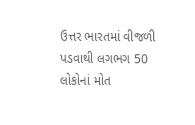ઉત્તર ભારતમાં વીજળી પડવાથી લગભગ 50 લોકોનાં મોત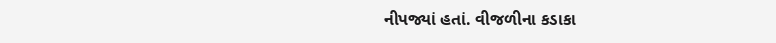નીપજ્યાં હતાં. વીજળીના કડાકા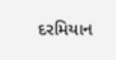દરમિયાન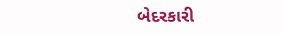બેદરકારી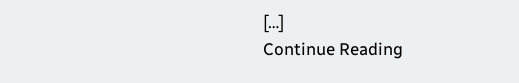[…]
Continue Reading